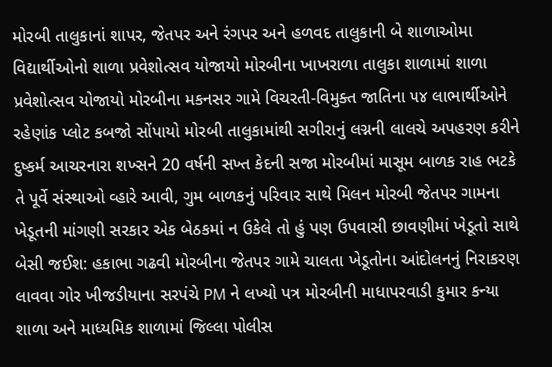મોરબી તાલુકાનાં શાપર, જેતપર અને રંગપર અને હળવદ તાલુકાની બે શાળાઓમા વિદ્યાર્થીઓનો શાળા પ્રવેશોત્સવ યોજાયો મોરબીના ખાખરાળા તાલુકા શાળામાં શાળા પ્રવેશોત્સવ યોજાયો મોરબીના મકનસર ગામે વિચરતી-વિમુક્ત જાતિના ૫૪ લાભાર્થીઓને રહેણાંક પ્લોટ કબજો સોંપાયો મોરબી તાલુકામાંથી સગીરાનું લગ્નની લાલચે અપહરણ કરીને દુષ્કર્મ આચરનારા શખ્સને 20 વર્ષની સખ્ત કેદની સજા મોરબીમાં માસૂમ બાળક રાહ ભટકે તે પૂર્વે સંસ્થાઓ વ્હારે આવી, ગુમ બાળકનું પરિવાર સાથે મિલન મોરબી જેતપર ગામના ખેડૂતની માંગણી સરકાર એક બેઠકમાં ન ઉકેલે તો હું પણ ઉપવાસી છાવણીમાં ખેડૂતો સાથે બેસી જઈશ: હકાભા ગઢવી મોરબીના જેતપર ગામે ચાલતા ખેડૂતોના આંદોલનનું નિરાકરણ લાવવા ગોર ખીજડીયાના સરપંચે PM ને લખ્યો પત્ર મોરબીની માધાપરવાડી કુમાર કન્યા શાળા અને માધ્યમિક શાળામાં જિલ્લા પોલીસ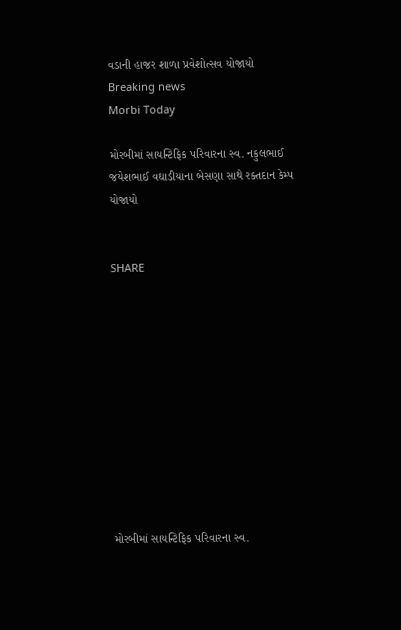વડાની હાજર શાળા પ્રવેશોત્સવ યોજાયો
Breaking news
Morbi Today

મોરબીમાં સાયન્ટિફિક પરિવારના સ્વ. નકુલભાઈ જયેશભાઈ વઘાડીયાના બેસણા સાથે રક્તદાન કેમ્પ યોજાયો


SHARE











મોરબીમાં સાયન્ટિફિક પરિવારના સ્વ.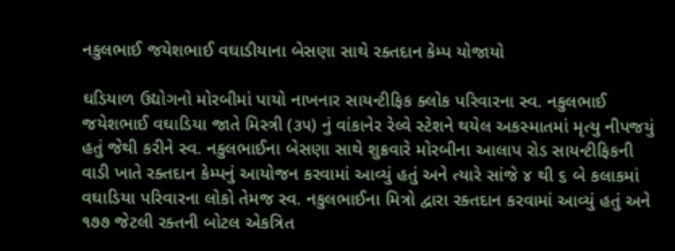નકુલભાઈ જયેશભાઈ વઘાડીયાના બેસણા સાથે રક્તદાન કેમ્પ યોજાયો

ઘડિયાળ ઉદ્યોગનો મોરબીમાં પાયો નાખનાર સાયન્ટીફિક ક્લોક પરિવારના સ્વ. નકુલભાઈ જયેશભાઈ વઘાડિયા જાતે મિસ્ત્રી (૩૫) નું વાંકાનેર રેલ્વે સ્ટેશને થયેલ અકસ્માતમાં મૃત્યુ નીપજયું હતું જેથી કરીને સ્વ. નકુલભાઈના બેસણા સાથે શુક્રવારે મોરબીના આલાપ રોડ સાયન્ટીફિકની વાડી ખાતે રક્તદાન કેમ્પનું આયોજન કરવામાં આવ્યું હતું અને ત્યારે સાંજે ૪ થી ૬ બે કલાકમાં વઘાડિયા પરિવારના લોકો તેમજ સ્વ. નકુલભાઈના મિત્રો દ્વારા રક્તદાન કરવામાં આવ્યું હતું અને ૧૭૭ જેટલી રક્તની બોટલ એકત્રિત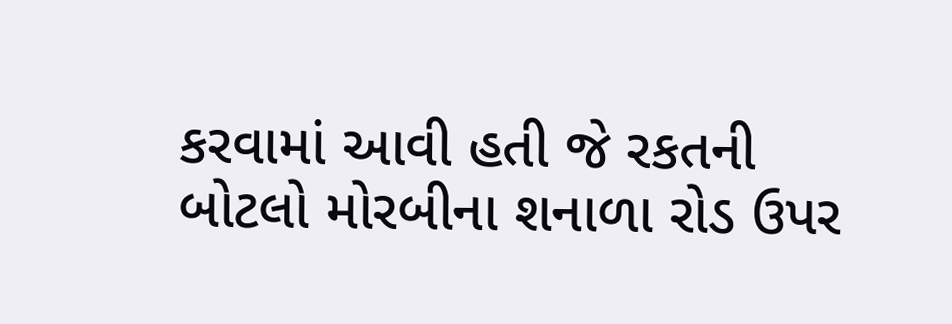કરવામાં આવી હતી જે રકતની બોટલો મોરબીના શનાળા રોડ ઉપર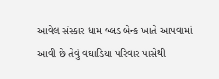આવેલ સંસ્કાર ધામ બ્લડ બેન્ક ખાતે આપવામાં આવી છે તેવું વઘાડિયા પરિવાર પાસેથી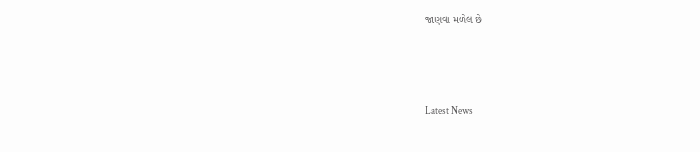જાણવા મળેલ છે






Latest News